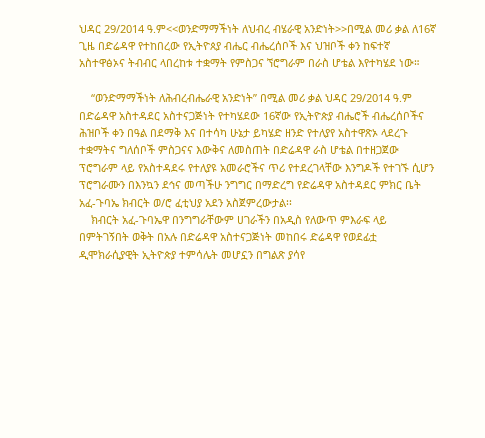ህዳር 29/2014 ዓ.ም<<ወንድማማችነት ለህብረ ብሄራዊ አንድነት>>በሚል መሪ ቃል ለ16ኛ ጊዜ በድሬዳዋ የተከበረው የኢትዮጰያ ብሔር ብሔረሰቦች እና ህዝቦች ቀን ከፍተኛ አስተዋፅኦና ትብብር ላበረከቱ ተቋማት የምስጋና ኘሮግራም በራስ ሆቴል እየተካሄደ ነው።

    “ወንድማማችነት ለሕብረብሔራዊ አንድነት” በሚል መሪ ቃል ህዳር 29/2014 ዓ.ም በድሬዳዋ አስተዳደር አስተናጋጅነት የተካሄደው 16ኛው የኢትዮጵያ ብሔሮች ብሔረሰቦችና ሕዝቦች ቀን በዓል በደማቅ እና በተሳካ ሁኔታ ይካሄድ ዘንድ የተለያየ አስተዋጽኦ ላደረጉ ተቋማትና ግለሰቦች ምስጋናና እውቅና ለመስጠት በድሬዳዋ ራስ ሆቴል በተዘጋጀው ፕሮግራም ላይ የአስተዳደሩ የተለያዩ አመራሮችና ጥሪ የተደረገላቸው እንግዶች የተገኙ ሲሆን ፕሮግራሙን በእንኳን ደኅና መጣችሁ ንግግር በማድረግ የድሬዳዋ አስተዳደር ምክር ቤት አፈ-ጉባኤ ክብርት ወ/ሮ ፈቲህያ አደን አስጀምረውታል፡፡
    ክብርት አፈ-ጉባኤዋ በንግግራቸውም ሀገራችን በአዲስ የለውጥ ምእራፍ ላይ በምትገኝበት ወቅት በአሉ በድሬዳዋ አስተናጋጅነት መከበሩ ድሬዳዋ የወደፊቷ ዲሞክራሲያዊት ኢትዮጵያ ተምሳሌት መሆኗን በግልጽ ያሳየ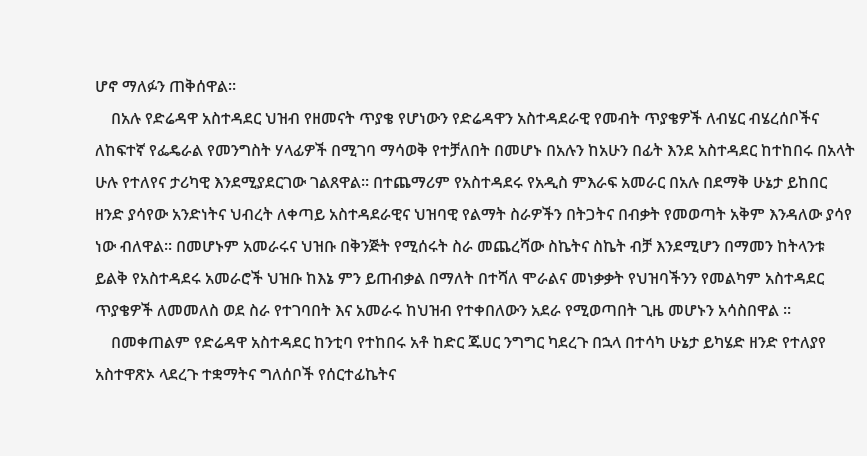ሆኖ ማለፉን ጠቅሰዋል፡፡
    በአሉ የድሬዳዋ አስተዳደር ህዝብ የዘመናት ጥያቄ የሆነውን የድሬዳዋን አስተዳደራዊ የመብት ጥያቄዎች ለብሄር ብሄረሰቦችና ለከፍተኛ የፌዴራል የመንግስት ሃላፊዎች በሚገባ ማሳወቅ የተቻለበት በመሆኑ በአሉን ከአሁን በፊት እንደ አስተዳደር ከተከበሩ በአላት ሁሉ የተለየና ታሪካዊ እንደሚያደርገው ገልጸዋል፡፡ በተጨማሪም የአስተዳደሩ የአዲስ ምእራፍ አመራር በአሉ በደማቅ ሁኔታ ይከበር ዘንድ ያሳየው አንድነትና ህብረት ለቀጣይ አስተዳደራዊና ህዝባዊ የልማት ስራዎችን በትጋትና በብቃት የመወጣት አቅም እንዳለው ያሳየ ነው ብለዋል፡፡ በመሆኑም አመራሩና ህዝቡ በቅንጅት የሚሰሩት ስራ መጨረሻው ስኬትና ስኬት ብቻ እንደሚሆን በማመን ከትላንቱ ይልቅ የአስተዳደሩ አመራሮች ህዝቡ ከእኔ ምን ይጠብቃል በማለት በተሻለ ሞራልና መነቃቃት የህዝባችንን የመልካም አስተዳደር ጥያቄዎች ለመመለስ ወደ ስራ የተገባበት እና አመራሩ ከህዝብ የተቀበለውን አደራ የሚወጣበት ጊዜ መሆኑን አሳስበዋል ፡፡
    በመቀጠልም የድሬዳዋ አስተዳደር ከንቲባ የተከበሩ አቶ ከድር ጁሀር ንግግር ካደረጉ በኋላ በተሳካ ሁኔታ ይካሄድ ዘንድ የተለያየ አስተዋጽኦ ላደረጉ ተቋማትና ግለሰቦች የሰርተፊኬትና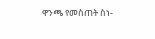ዋንጫ የመስጠት ስነ-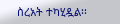ስረአት ተካሂዷል፡፡